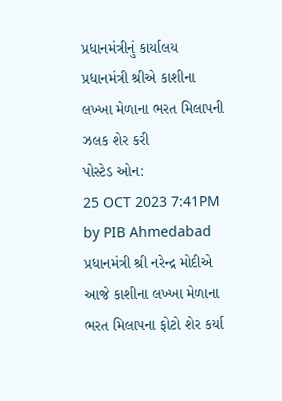પ્રધાનમંત્રીનું કાર્યાલય
પ્રધાનમંત્રી શ્રીએ કાશીના લખ્ખા મેળાના ભરત મિલાપની ઝલક શેર કરી
પોસ્ટેડ ઓન:
25 OCT 2023 7:41PM by PIB Ahmedabad
પ્રધાનમંત્રી શ્રી નરેન્દ્ર મોદીએ આજે કાશીના લખ્ખા મેળાના ભરત મિલાપના ફોટો શેર કર્યા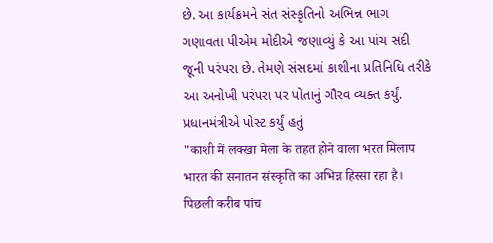છે. આ કાર્યક્રમને સંત સંસ્કૃતિનો અભિન્ન ભાગ ગણાવતા પીએમ મોદીએ જણાવ્યું કે આ પાંચ સદી જૂની પરંપરા છે. તેમણે સંસદમાં કાશીના પ્રતિનિધિ તરીકે આ અનોખી પરંપરા પર પોતાનું ગૌરવ વ્યક્ત કર્યું.
પ્રધાનમંત્રીએ પોસ્ટ કર્યું હતું
"काशी में लक्खा मेला के तहत होने वाला भरत मिलाप भारत की सनातन संस्कृति का अभिन्न हिस्सा रहा है। पिछली करीब पांच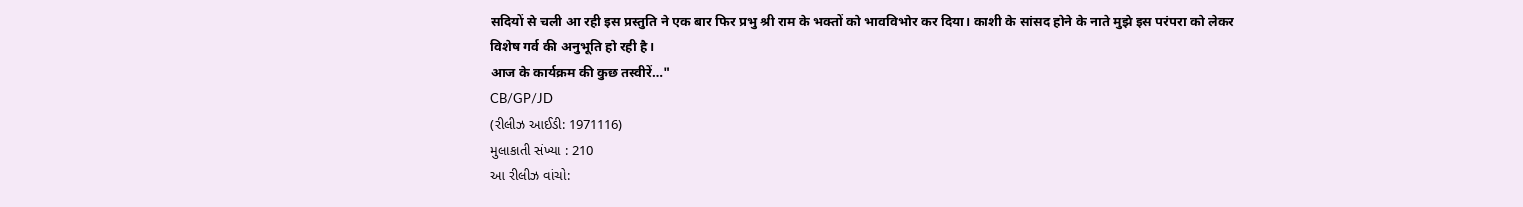सदियों से चली आ रही इस प्रस्तुति ने एक बार फिर प्रभु श्री राम के भक्तों को भावविभोर कर दिया। काशी के सांसद होने के नाते मुझे इस परंपरा को लेकर विशेष गर्व की अनुभूति हो रही है।
आज के कार्यक्रम की कुछ तस्वीरें…"
CB/GP/JD
(રીલીઝ આઈડી: 1971116)
મુલાકાતી સંખ્યા : 210
આ રીલીઝ વાંચો: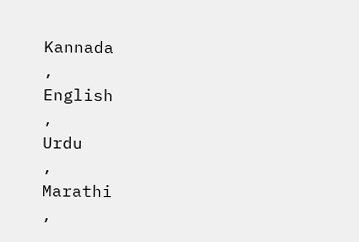Kannada
,
English
,
Urdu
,
Marathi
,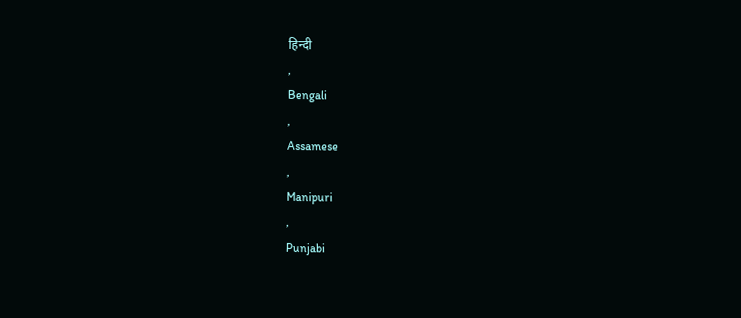हिन्दी
,
Bengali
,
Assamese
,
Manipuri
,
Punjabi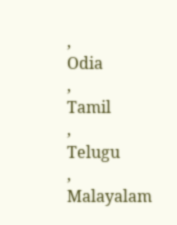,
Odia
,
Tamil
,
Telugu
,
Malayalam